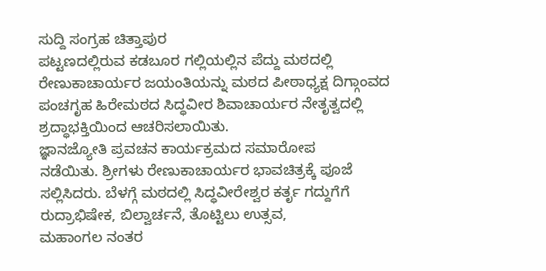ಸುದ್ದಿ ಸಂಗ್ರಹ ಚಿತ್ತಾಪುರ
ಪಟ್ಟಣದಲ್ಲಿರುವ ಕಡಬೂರ ಗಲ್ಲಿಯಲ್ಲಿನ ಪೆದ್ದು ಮಠದಲ್ಲಿ
ರೇಣುಕಾಚಾರ್ಯರ ಜಯಂತಿಯನ್ನು ಮಠದ ಪೀಠಾಧ್ಯಕ್ಷ ದಿಗ್ಗಾಂವದ ಪಂಚಗೃಹ ಹಿರೇಮಠದ ಸಿದ್ಧವೀರ ಶಿವಾಚಾರ್ಯರ ನೇತೃತ್ವದಲ್ಲಿ ಶ್ರದ್ಧಾಭಕ್ತಿಯಿಂದ ಆಚರಿಸಲಾಯಿತು.
ಜ್ಞಾನಜ್ಯೋತಿ ಪ್ರವಚನ ಕಾರ್ಯಕ್ರಮದ ಸಮಾರೋಪ
ನಡೆಯಿತು. ಶ್ರೀಗಳು ರೇಣುಕಾಚಾರ್ಯರ ಭಾವಚಿತ್ರಕ್ಕೆ ಪೂಜೆ ಸಲ್ಲಿಸಿದರು. ಬೆಳಗ್ಗೆ ಮಠದಲ್ಲಿ ಸಿದ್ಧವೀರೇಶ್ವರ ಕರ್ತೃ ಗದ್ದುಗೆಗೆ ರುದ್ರಾಭಿಷೇಕ, ಬಿಲ್ವಾರ್ಚನೆ, ತೊಟ್ಟಿಲು ಉತ್ಸವ,
ಮಹಾಂಗಲ ನಂತರ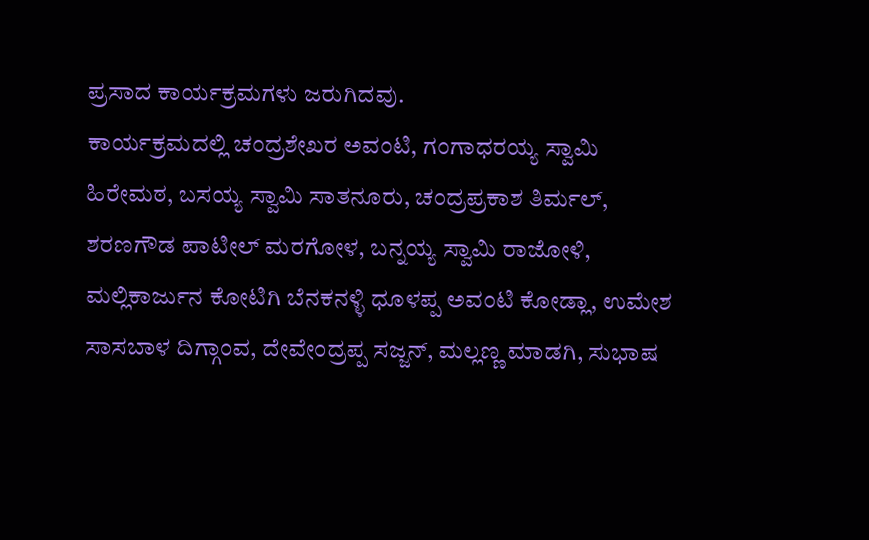ಪ್ರಸಾದ ಕಾರ್ಯಕ್ರಮಗಳು ಜರುಗಿದವು.
ಕಾರ್ಯಕ್ರಮದಲ್ಲಿ ಚಂದ್ರಶೇಖರ ಅವಂಟಿ, ಗಂಗಾಧರಯ್ಯ ಸ್ವಾಮಿ ಹಿರೇಮಠ, ಬಸಯ್ಯ ಸ್ವಾಮಿ ಸಾತನೂರು, ಚಂದ್ರಪ್ರಕಾಶ ತಿರ್ಮಲ್, ಶರಣಗೌಡ ಪಾಟೀಲ್ ಮರಗೋಳ, ಬನ್ನಯ್ಯ ಸ್ವಾಮಿ ರಾಜೋಳಿ, ಮಲ್ಲಿಕಾರ್ಜುನ ಕೋಟಿಗಿ ಬೆನಕನಳ್ಳಿ ಧೂಳಪ್ಪ ಅವಂಟಿ ಕೋಡ್ಲಾ, ಉಮೇಶ ಸಾಸಬಾಳ ದಿಗ್ಗಾಂವ, ದೇವೇಂದ್ರಪ್ಪ ಸಜ್ಜನ್, ಮಲ್ಲಣ್ಣ ಮಾಡಗಿ, ಸುಭಾಷ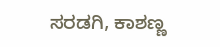ಸರಡಗಿ, ಕಾಶಣ್ಣ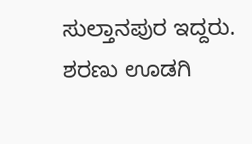ಸುಲ್ತಾನಪುರ ಇದ್ದರು.
ಶರಣು ಊಡಗಿ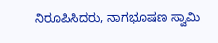ನಿರೂಪಿಸಿದರು, ನಾಗಭೂಷಣ ಸ್ವಾಮಿ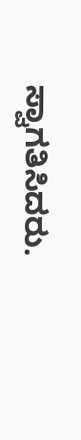ಸ್ವಾಗತಿಸಿದರು.